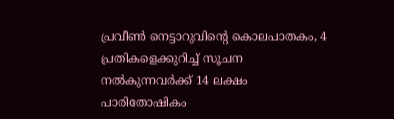പ്രവീൺ നെട്ടാറുവിന്റെ കൊലപാതകം, 4 പ്രതികളെക്കുറിച്ച് സൂചന നൽകുന്നവർക്ക് 14 ലക്ഷം പാരിതോഷികം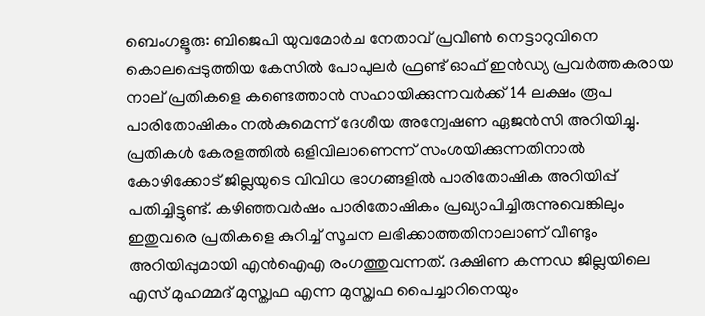ബെംഗളൂരു: ബിജെപി യുവമോര്‍ച നേതാവ് പ്രവീണ്‍ നെട്ടാറുവിനെ കൊലപ്പെടുത്തിയ കേസില്‍ പോപുലര്‍ ഫ്രണ്ട് ഓഫ് ഇന്‍ഡ്യ പ്രവര്‍ത്തകരായ നാല് പ്രതികളെ കണ്ടെത്താന്‍ സഹായിക്കുന്നവര്‍ക്ക് 14 ലക്ഷം രൂപ പാരിതോഷികം നല്‍കുമെന്ന് ദേശീയ അന്വേഷണ ഏജന്‍സി അറിയിച്ചു. പ്രതികള്‍ കേരളത്തില്‍ ഒളിവിലാണെന്ന് സംശയിക്കുന്നതിനാല്‍ കോഴിക്കോട് ജില്ലയുടെ വിവിധ ഭാഗങ്ങളില്‍ പാരിതോഷിക അറിയിപ്പ് പതിച്ചിട്ടുണ്ട്. കഴിഞ്ഞവര്‍ഷം പാരിതോഷികം പ്രഖ്യാപിച്ചിരുന്നുവെങ്കിലും ഇതുവരെ പ്രതികളെ കുറിച്ച്‌ സൂചന ലഭിക്കാത്തതിനാലാണ് വീണ്ടും അറിയിപ്പുമായി എന്‍ഐഎ രംഗത്തുവന്നത്. ദക്ഷിണ കന്നഡ ജില്ലയിലെ എസ് മുഹമ്മദ് മുസ്ത്വഫ എന്ന മുസ്ത്വഫ പൈച്ചാറിനെയും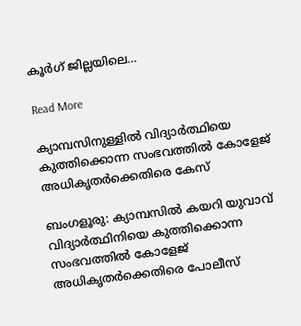കൂര്‍ഗ് ജില്ലയിലെ…

Read More

ക്യാമ്പസിനുള്ളിൽ വിദ്യാർത്ഥിയെ കുത്തിക്കൊന്ന സംഭവത്തിൽ കോളേജ് അധികൃതർക്കെതിരെ കേസ്

ബംഗളൂരു: ക്യാമ്പസിൽ കയറി യുവാവ് വിദ്യാർത്ഥിനിയെ കുത്തിക്കൊന്ന സംഭവത്തിൽ കോളേജ് അധികൃതർക്കെതിരെ പോലീസ്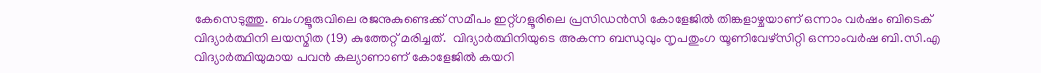കേസെടുത്തു. ബംഗളൂരുവിലെ രജനുകുണ്ടെക്ക് സമീപം ഇറ്റ്ഗളൂരിലെ പ്രസിഡൻസി കോളേജിൽ തിങ്കളാഴ്ചയാണ് ഒന്നാം വർഷം ബിടെക് വിദ്യാർത്ഥിനി ലയസ്മിത (19) കുത്തേറ്റ് മരിച്ചത്.  വിദ്യാർത്ഥിനിയുടെ അകന്ന ബന്ധുവും നൃപതുംഗ യൂണിവേഴ്‌സിറ്റി ഒന്നാംവർഷ ബി.സി.എ വിദ്യാർത്ഥിയുമായ പവൻ കല്യാണാണ് കോളേജിൽ കയറി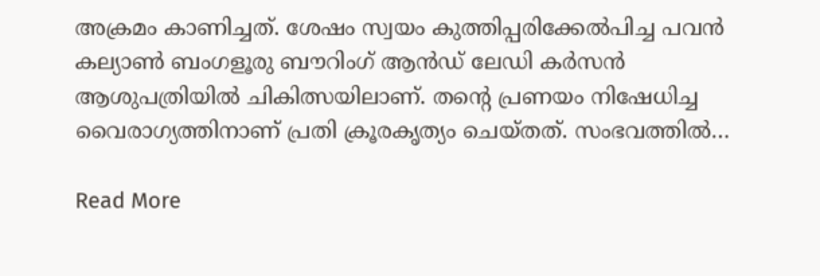അക്രമം കാണിച്ചത്. ശേഷം സ്വയം കുത്തിപ്പരിക്കേൽപിച്ച പവൻ കല്യാൺ ബംഗളൂരു ബൗറിംഗ് ആൻഡ് ലേഡി കർസൻ ആശുപത്രിയിൽ ചികിത്സയിലാണ്. തന്റെ പ്രണയം നിഷേധിച്ച വൈരാഗ്യത്തിനാണ് പ്രതി ക്രൂരകൃത്യം ചെയ്തത്. സംഭവത്തിൽ…

Read More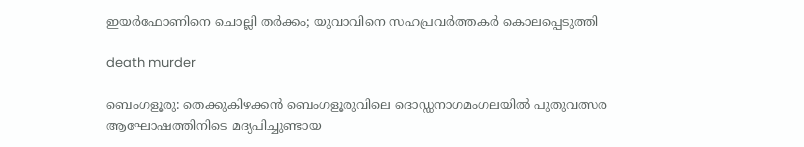ഇയർഫോണിനെ ചൊല്ലി തർക്കം; യുവാവിനെ സഹപ്രവർത്തകർ കൊലപ്പെടുത്തി

death murder

ബെംഗളൂരു: തെക്കുകിഴക്കൻ ബെംഗളൂരുവിലെ ദൊഡ്ഡനാഗമംഗലയിൽ പുതുവത്സര ആഘോഷത്തിനിടെ മദ്യപിച്ചുണ്ടായ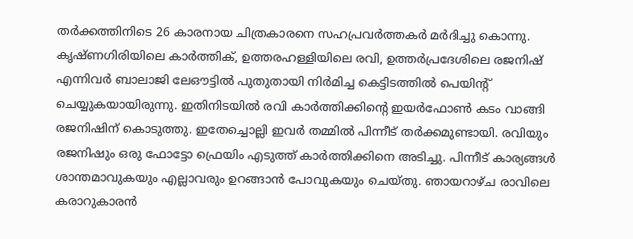തർക്കത്തിനിടെ 26 കാരനായ ചിത്രകാരനെ സഹപ്രവർത്തകർ മർദിച്ചു കൊന്നു. കൃഷ്ണഗിരിയിലെ കാർത്തിക്, ഉത്തരഹള്ളിയിലെ രവി, ഉത്തർപ്രദേശിലെ രജനിഷ് എന്നിവർ ബാലാജി ലേഔട്ടിൽ പുതുതായി നിർമിച്ച കെട്ടിടത്തിൽ പെയിന്റ് ചെയ്യുകയായിരുന്നു. ഇതിനിടയിൽ രവി കാർത്തിക്കിന്റെ ഇയർഫോൺ കടം വാങ്ങി രജനിഷിന് കൊടുത്തു. ഇതേച്ചൊല്ലി ഇവർ തമ്മിൽ പിന്നീട് തർക്കമുണ്ടായി. രവിയും രജനിഷും ഒരു ഫോട്ടോ ഫ്രെയിം എടുത്ത് കാർത്തിക്കിനെ അടിച്ചു. പിന്നീട് കാര്യങ്ങൾ ശാന്തമാവുകയും എല്ലാവരും ഉറങ്ങാൻ പോവുകയും ചെയ്തു. ഞായറാഴ്ച രാവിലെ കരാറുകാരൻ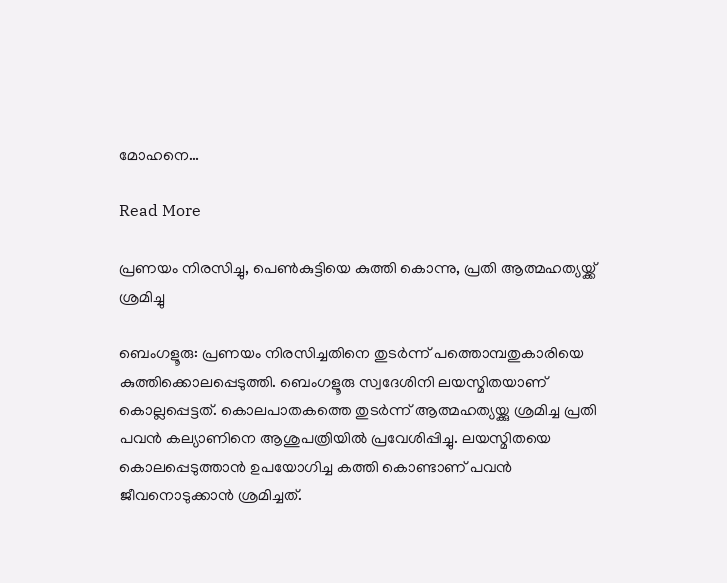മോഹനെ…

Read More

പ്രണയം നിരസിച്ചു, പെൺകുട്ടിയെ കുത്തി കൊന്നു, പ്രതി ആത്മഹത്യയ്ക്ക് ശ്രമിച്ചു

ബെംഗളൂരു: പ്രണയം നിരസിച്ചതിനെ തുടര്‍ന്ന് പത്തൊമ്പതുകാരിയെ കുത്തിക്കൊലപ്പെടുത്തി. ബെംഗളൂരു സ്വദേശിനി ലയസ്മിതയാണ് കൊല്ലപ്പെട്ടത്. കൊലപാതകത്തെ തുടര്‍ന്ന് ആത്മഹത്യയ്ക്കു ശ്രമിച്ച പ്രതി പവന്‍ കല്യാണിനെ ആശുപത്രിയില്‍ പ്രവേശിപ്പിച്ചു. ലയസ്മിതയെ കൊലപ്പെടുത്താന്‍ ഉപയോഗിച്ച കത്തി കൊണ്ടാണ് പവന്‍ ജീവനൊടുക്കാന്‍ ശ്രമിച്ചത്.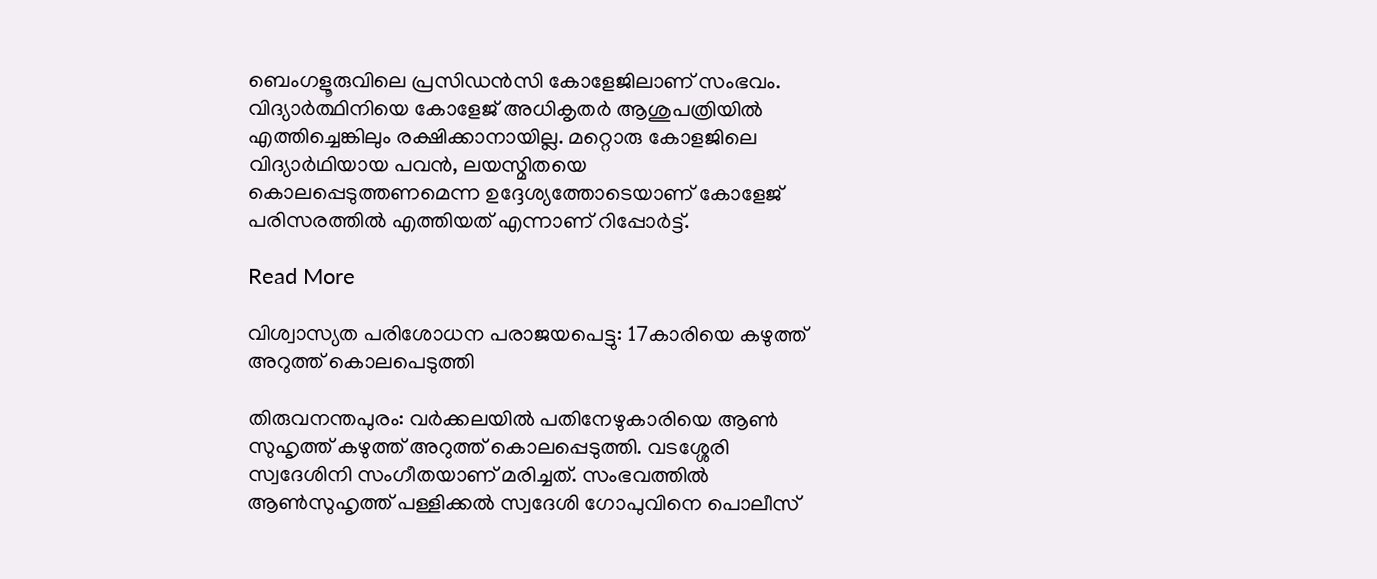ബെംഗളൂരുവിലെ പ്രസിഡന്‍സി കോളേജിലാണ് സംഭവം. വിദ്യാര്‍ത്ഥിനിയെ കോളേജ് അധികൃതര്‍ ആശുപത്രിയില്‍ എത്തിച്ചെങ്കിലും രക്ഷിക്കാനായില്ല. മറ്റൊരു കോളജിലെ വിദ്യാര്‍ഥിയായ പവന്‍, ലയസ്മിതയെ കൊലപ്പെടുത്തണമെന്ന ഉദ്ദേശ്യത്തോടെയാണ് കോളേജ് പരിസരത്തില്‍ എത്തിയത് എന്നാണ് റിപ്പോര്‍ട്ട്.

Read More

വിശ്വാസ്യത പരിശോധന പരാജയപെട്ടു: 17കാരിയെ കഴുത്ത് അറുത്ത്‌ കൊലപെടുത്തി

തിരുവനന്തപുരം: വര്‍ക്കലയില്‍ പതിനേഴുകാരിയെ ആണ്‍ സുഹൃത്ത് കഴുത്ത് അറുത്ത് കൊലപ്പെടുത്തി. വടശ്ശേരി സ്വദേശിനി സംഗീതയാണ് മരിച്ചത്. സംഭവത്തില്‍ ആണ്‍സുഹൃത്ത് പള്ളിക്കല്‍ സ്വദേശി ഗോപുവിനെ പൊലീസ്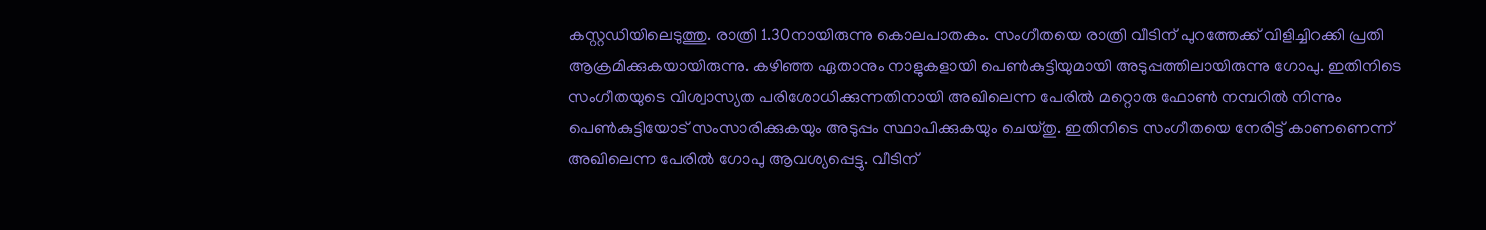കസ്റ്റഡിയിലെടുത്തു. രാത്രി 1.30നായിരുന്നു കൊലപാതകം. സംഗീതയെ രാത്രി വീടിന് പുറത്തേക്ക് വിളിച്ചിറക്കി പ്രതി ആക്രമിക്കുകയായിരുന്നു. കഴിഞ്ഞ ഏതാനും നാളുകളായി പെണ്‍കുട്ടിയുമായി അടുപ്പത്തിലായിരുന്നു ഗോപു. ഇതിനിടെ സംഗീതയുടെ വിശ്വാസ്യത പരിശോധിക്കുന്നതിനായി അഖിലെന്ന പേരില്‍ മറ്റൊരു ഫോണ്‍ നമ്പറില്‍ നിന്നും പെണ്‍കുട്ടിയോട് സംസാരിക്കുകയും അടുപ്പം സ്ഥാപിക്കുകയും ചെയ്തു. ഇതിനിടെ സംഗീതയെ നേരിട്ട് കാണണെന്ന് അഖിലെന്ന പേരില്‍ ഗോപു ആവശ്യപ്പെട്ടു. വീടിന്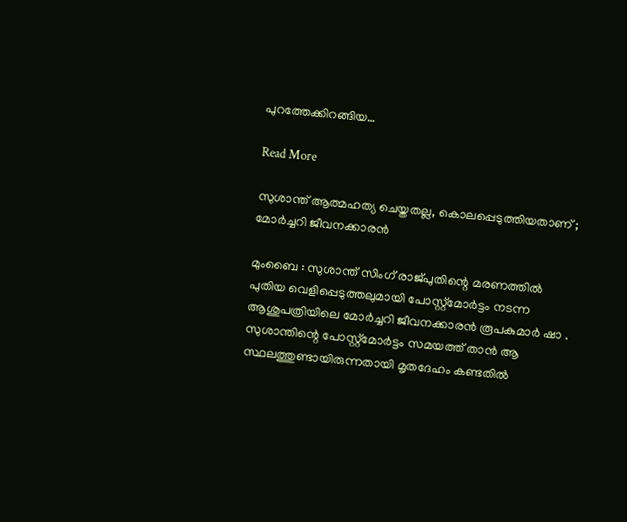പുറത്തേക്കിറങ്ങിയ…

Read More

സുശാന്ത് ആത്മഹത്യ ചെയ്തതല്ല, കൊലപ്പെടുത്തിയതാണ് ; മോർച്ചറി ജീവനക്കാരൻ

മുംബൈ : സുശാന്ത് സിംഗ് രാജ്പുതിന്റെ മരണത്തിൽ പുതിയ വെളിപ്പെടുത്തലുമായി പോസ്റ്റ്‌മോർട്ടം നടന്ന ആശുപത്രിയിലെ മോർച്ചറി ജീവനക്കാരൻ രൂപകുമാർ ഷാ . സുശാന്തിന്റെ പോസ്റ്റ്‌മോർട്ടം സമയത്ത് താൻ ആ സ്ഥലത്തുണ്ടായിരുന്നതായി മൃതദേഹം കണ്ടതിൽ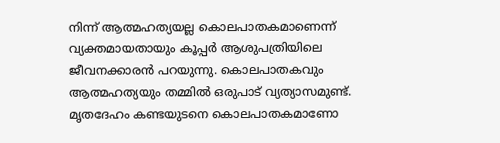നിന്ന് ആത്മഹത്യയല്ല കൊലപാതകമാണെന്ന് വ്യക്തമായതായും കൂപ്പർ ആശുപത്രിയിലെ ജീവനക്കാരൻ പറയുന്നു. കൊലപാതകവും ആത്മഹത്യയും തമ്മിൽ ഒരുപാട് വ്യത്യാസമുണ്ട്. മൃതദേഹം കണ്ടയുടനെ കൊലപാതകമാണോ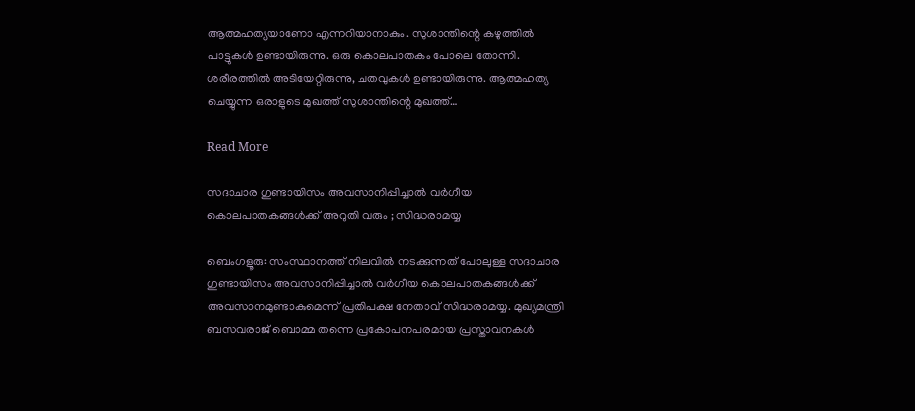ആത്മഹത്യയാണോ എന്നറിയാനാകും. സുശാന്തിന്റെ കഴുത്തിൽ പാട്ടുകൾ ഉണ്ടായിരുന്നു. ഒരു കൊലപാതകം പോലെ തോന്നി. ശരീരത്തിൽ അടിയേറ്റിരുന്നു, ചതവുകൾ ഉണ്ടായിരുന്നു. ആത്മഹത്യ ചെയ്യുന്ന ഒരാളുടെ മുഖത്ത് സുശാന്തിന്റെ മുഖത്ത്…

Read More

സദാചാര ഗുണ്ടായിസം അവസാനിപ്പിച്ചാൽ വർഗീയ കൊലപാതകങ്ങൾക്ക് അറുതി വരും ; സിദ്ധരാമയ്യ

ബെംഗളൂരു: സംസ്ഥാനത്ത് നിലവിൽ നടക്കുന്നത് പോലുള്ള സദാചാര ഗുണ്ടായിസം അവസാനിപ്പിച്ചാൽ വർഗീയ കൊലപാതകങ്ങൾക്ക് അവസാനമുണ്ടാകുമെന്ന് പ്രതിപക്ഷ നേതാവ് സിദ്ധരാമയ്യ. മുഖ്യമന്ത്രി ബസവരാജ് ബൊമ്മ തന്നെ പ്രകോപനപരമായ പ്രസ്താവനകൾ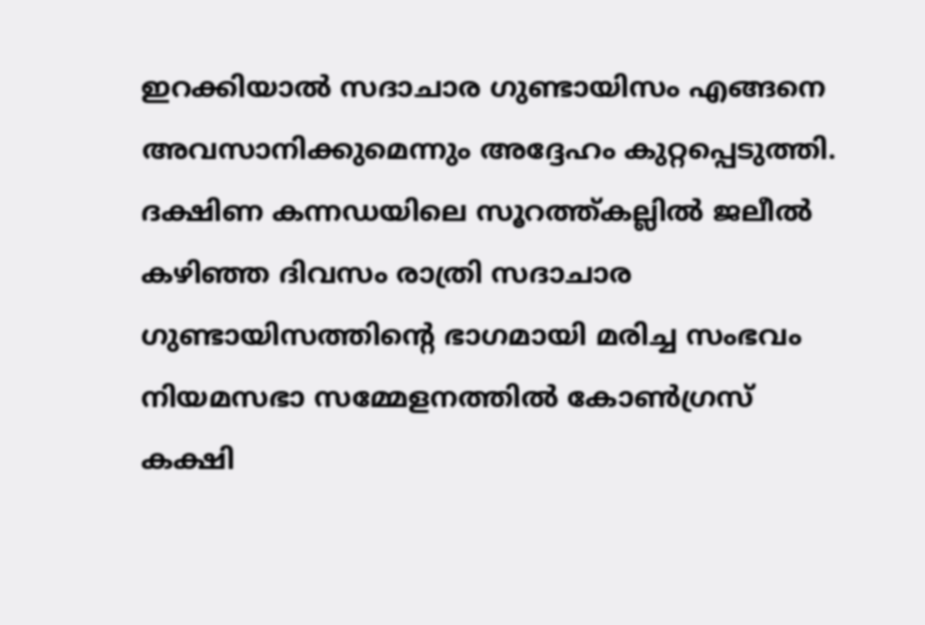ഇറക്കിയാൽ സദാചാര ഗുണ്ടായിസം എങ്ങനെ അവസാനിക്കുമെന്നും അദ്ദേഹം കുറ്റപ്പെടുത്തി. ദക്ഷിണ കന്നഡയിലെ സൂറത്ത്കല്ലിൽ ജലീൽ കഴിഞ്ഞ ദിവസം രാത്രി സദാചാര ഗുണ്ടായിസത്തിന്റെ ഭാഗമായി മരിച്ച സംഭവം നിയമസഭാ സമ്മേളനത്തിൽ കോൺഗ്രസ്‌ കക്ഷി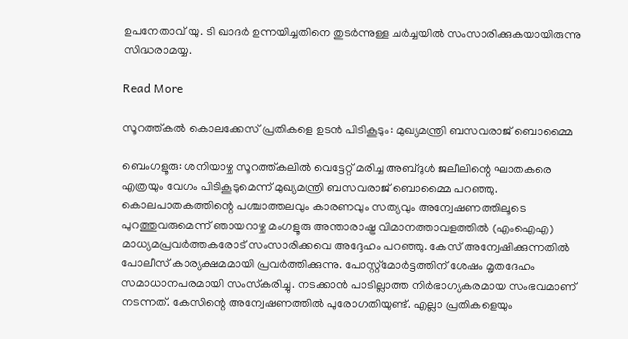ഉപനേതാവ് യു. ടി ഖാദർ ഉന്നയിച്ചതിനെ തുടർന്നുള്ള ചർച്ചയിൽ സംസാരിക്കുകയായിരുന്നു സിദ്ധരാമയ്യ.

Read More

സൂറത്ത്കൽ കൊലക്കേസ് പ്രതികളെ ഉടൻ പിടികൂടും: മുഖ്യമന്ത്രി ബസവരാജ് ബൊമ്മൈ

ബെംഗളൂരു: ശനിയാഴ്ച സൂറത്ത്കലിൽ വെട്ടേറ്റ് മരിച്ച അബ്ദുൾ ജലീലിന്റെ ഘാതകരെ എത്രയും വേഗം പിടികൂടുമെന്ന് മുഖ്യമന്ത്രി ബസവരാജ് ബൊമ്മൈ പറഞ്ഞു. കൊലപാതകത്തിന്റെ പശ്ചാത്തലവും കാരണവും സത്യവും അന്വേഷണത്തിലൂടെ പുറത്തുവരുമെന്ന് ഞായറാഴ്ച മംഗളൂരു അന്താരാഷ്ട്ര വിമാനത്താവളത്തിൽ (എംഐഎ) മാധ്യമപ്രവർത്തകരോട് സംസാരിക്കവെ അദ്ദേഹം പറഞ്ഞു. കേസ് അന്വേഷിക്കുന്നതിൽ പോലീസ് കാര്യക്ഷമമായി പ്രവർത്തിക്കുന്നു. പോസ്റ്റ്‌മോർട്ടത്തിന് ശേഷം മൃതദേഹം സമാധാനപരമായി സംസ്‌കരിച്ചു. നടക്കാൻ പാടില്ലാത്ത നിർഭാഗ്യകരമായ സംഭവമാണ് നടന്നത്. കേസിന്റെ അന്വേഷണത്തിൽ പുരോഗതിയുണ്ട്. എല്ലാ പ്രതികളെയും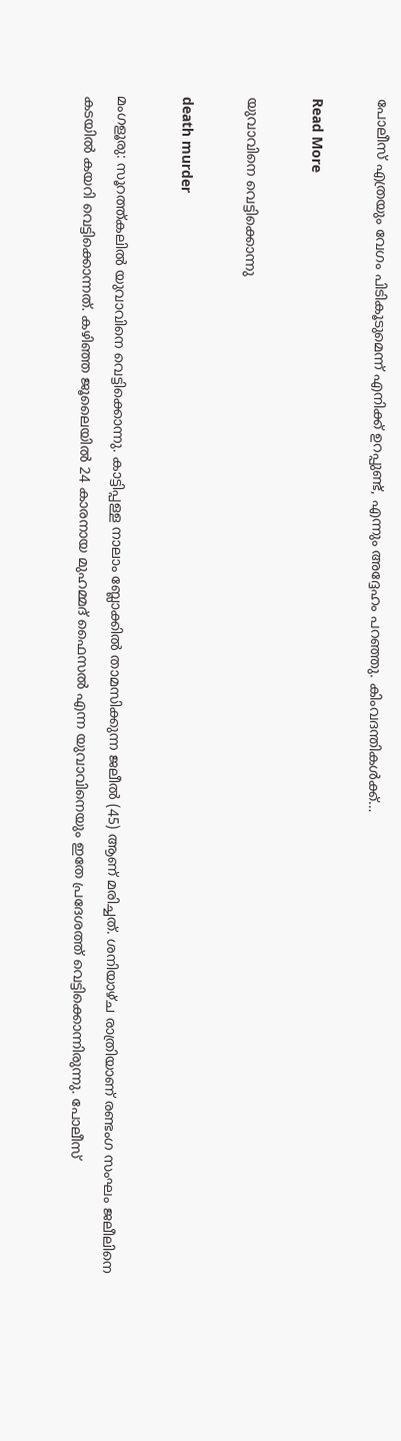പോലീസ് എത്രയും വേഗം പിടികൂടുമെന്ന് എനിക്ക് ഉറപ്പുണ്ട്, എന്നും അദ്ദേഹം പറഞ്ഞു. കിംവദന്തികൾക്ക്…

Read More

യുവാവിനെ വെട്ടിക്കൊന്നു

death murder

മംഗളൂരു: സൂറത്ത്കലിൽ യുവാവിനെ വെട്ടിക്കൊന്നു. കാട്ടിപ്പള്ള നാലാം ബ്ലോക്കിൽ താമസിക്കുന്ന ജലീൽ (45) ആണ് മരിച്ചത്. ശനിയാഴ്ച രാത്രിയാണ് രണ്ടംഗ സംഘം ജലീലിനെ കടയിൽ കയറി വെട്ടിക്കൊന്നത്. കഴിഞ്ഞ ജൂലൈയിൽ 24 കാരനായ മുഹമ്മദ് ഫൈസൽ എന്ന യുവാവിനെയും ഇതേ പ്രദേശത്ത് വെട്ടിക്കൊന്നിരുന്നു. പോലീസ്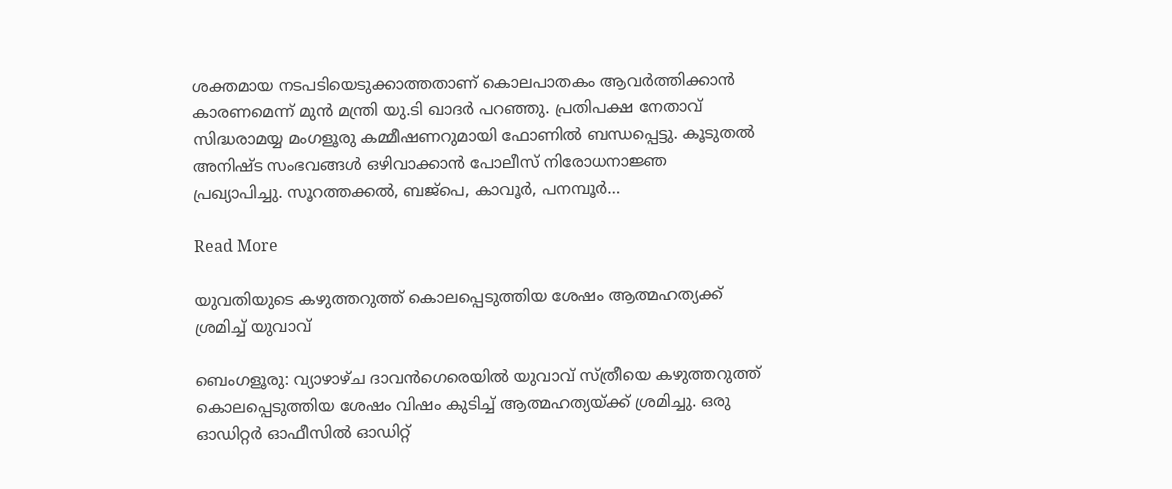ശക്തമായ നടപടിയെടുക്കാത്തതാണ് കൊലപാതകം ആവർത്തിക്കാൻ കാരണമെന്ന് മുൻ മന്ത്രി യു.ടി ഖാദർ പറഞ്ഞു. പ്രതിപക്ഷ നേതാവ് സിദ്ധരാമയ്യ മംഗളൂരു കമ്മീഷണറുമായി ഫോണിൽ ബന്ധപ്പെട്ടു. കൂടുതൽ അനിഷ്ട സംഭവങ്ങൾ ഒഴിവാക്കാൻ പോലീസ് നിരോധനാജ്ഞ പ്രഖ്യാപിച്ചു. സൂറത്തക്കൽ, ബജ്‌പെ, കാവൂർ, പനമ്പൂർ…

Read More

യുവതിയുടെ കഴുത്തറുത്ത് കൊലപ്പെടുത്തിയ ശേഷം ആത്മഹത്യക്ക് ശ്രമിച്ച് യുവാവ്

ബെംഗളൂരു: വ്യാഴാഴ്ച ദാവൻഗെരെയിൽ യുവാവ് സ്ത്രീയെ കഴുത്തറുത്ത് കൊലപ്പെടുത്തിയ ശേഷം വിഷം കുടിച്ച് ആത്മഹത്യയ്ക്ക് ശ്രമിച്ചു. ഒരു ഓഡിറ്റർ ഓഫീസിൽ ഓഡിറ്റ്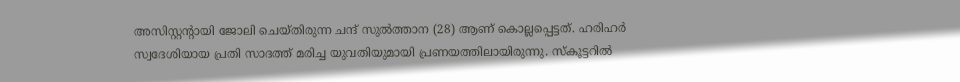അസിസ്റ്റന്റായി ജോലി ചെയ്തിരുന്ന ചന്ദ് സുൽത്താന (28) ആണ് കൊല്ലപ്പെട്ടത്. ഹരിഹർ സ്വദേശിയായ പ്രതി സാദത്ത് മരിച്ച യുവതിയുമായി പ്രണയത്തിലായിരുന്നു. സ്കൂട്ടറിൽ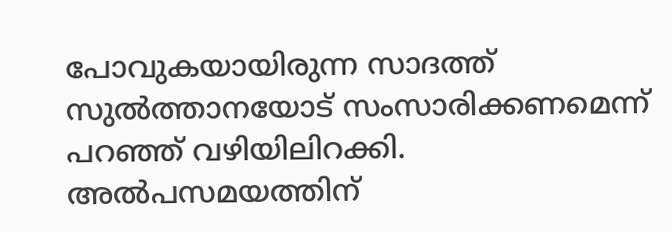പോവുകയായിരുന്ന സാദത്ത് സുൽത്താനയോട് സംസാരിക്കണമെന്ന് പറഞ്ഞ് വഴിയിലിറക്കി. അൽപസമയത്തിന്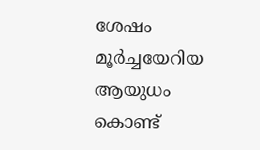ശേഷം മൂർച്ചയേറിയ ആയുധം കൊണ്ട്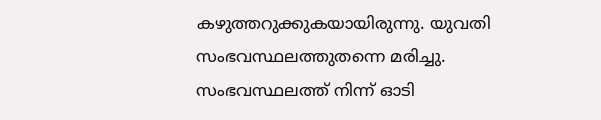കഴുത്തറുക്കുകയായിരുന്നു. യുവതി സംഭവസ്ഥലത്തുതന്നെ മരിച്ചു. സംഭവസ്ഥലത്ത് നിന്ന് ഓടി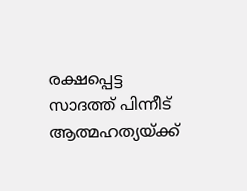രക്ഷപ്പെട്ട സാദത്ത് പിന്നീട് ആത്മഹത്യയ്ക്ക്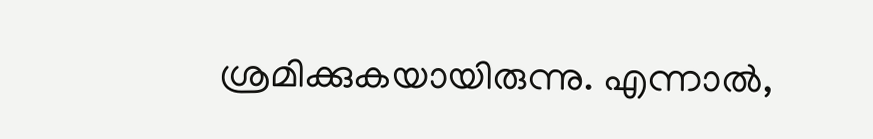ശ്രമിക്കുകയായിരുന്നു. എന്നാൽ,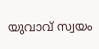യുവാവ് സ്വയം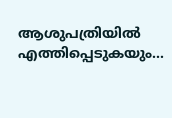ആശുപത്രിയിൽ എത്തിപ്പെടുകയും…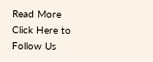Read More
Click Here to Follow Us